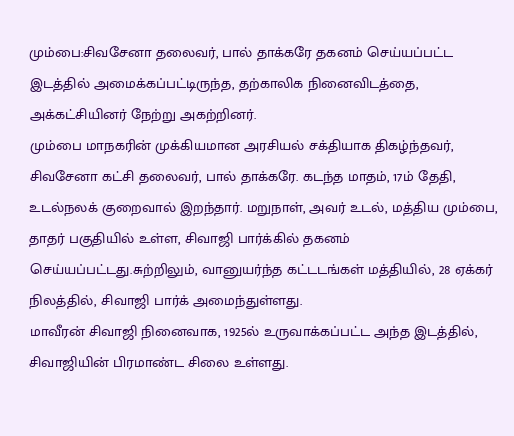மும்பை:சிவசேனா தலைவர், பால் தாக்கரே தகனம் செய்யப்பட்ட இடத்தில் அமைக்கப்பட்டிருந்த, தற்காலிக நினைவிடத்தை, அக்கட்சியினர் நேற்று அகற்றினர்.
மும்பை மாநகரின் முக்கியமான அரசியல் சக்தியாக திகழ்ந்தவர், சிவசேனா கட்சி தலைவர், பால் தாக்கரே. கடந்த மாதம், 17ம் தேதி, உடல்நலக் குறைவால் இறந்தார். மறுநாள், அவர் உடல், மத்திய மும்பை, தாதர் பகுதியில் உள்ள, சிவாஜி பார்க்கில் தகனம் செய்யப்பட்டது.சுற்றிலும், வானுயர்ந்த கட்டடங்கள் மத்தியில், 28 ஏக்கர் நிலத்தில், சிவாஜி பார்க் அமைந்துள்ளது.
மாவீரன் சிவாஜி நினைவாக, 1925ல் உருவாக்கப்பட்ட அந்த இடத்தில், சிவாஜியின் பிரமாண்ட சிலை உள்ளது.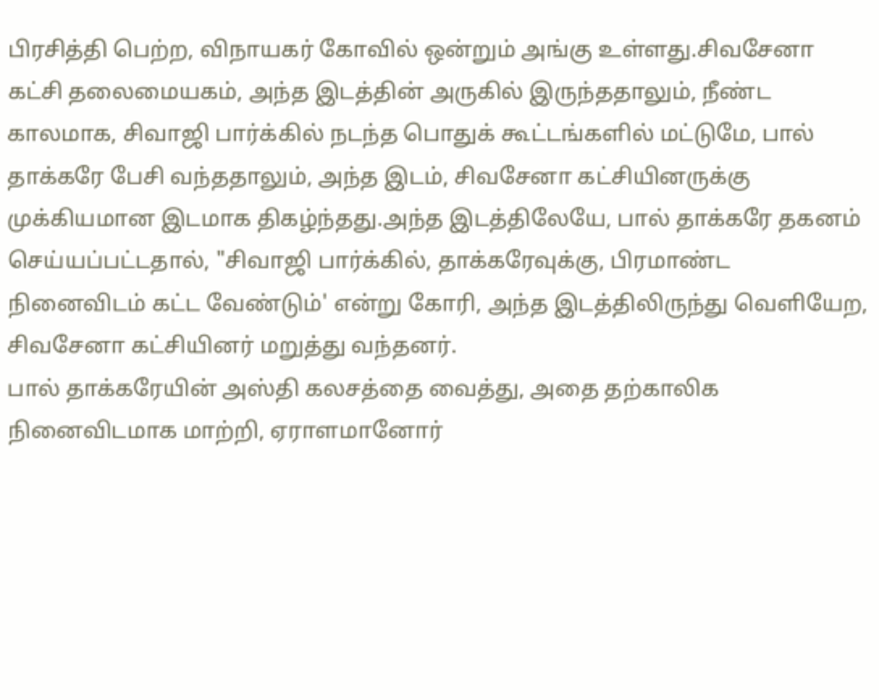பிரசித்தி பெற்ற, விநாயகர் கோவில் ஒன்றும் அங்கு உள்ளது.சிவசேனா கட்சி தலைமையகம், அந்த இடத்தின் அருகில் இருந்ததாலும், நீண்ட காலமாக, சிவாஜி பார்க்கில் நடந்த பொதுக் கூட்டங்களில் மட்டுமே, பால் தாக்கரே பேசி வந்ததாலும், அந்த இடம், சிவசேனா கட்சியினருக்கு முக்கியமான இடமாக திகழ்ந்தது.அந்த இடத்திலேயே, பால் தாக்கரே தகனம் செய்யப்பட்டதால், "சிவாஜி பார்க்கில், தாக்கரேவுக்கு, பிரமாண்ட நினைவிடம் கட்ட வேண்டும்' என்று கோரி, அந்த இடத்திலிருந்து வெளியேற, சிவசேனா கட்சியினர் மறுத்து வந்தனர்.
பால் தாக்கரேயின் அஸ்தி கலசத்தை வைத்து, அதை தற்காலிக நினைவிடமாக மாற்றி, ஏராளமானோர்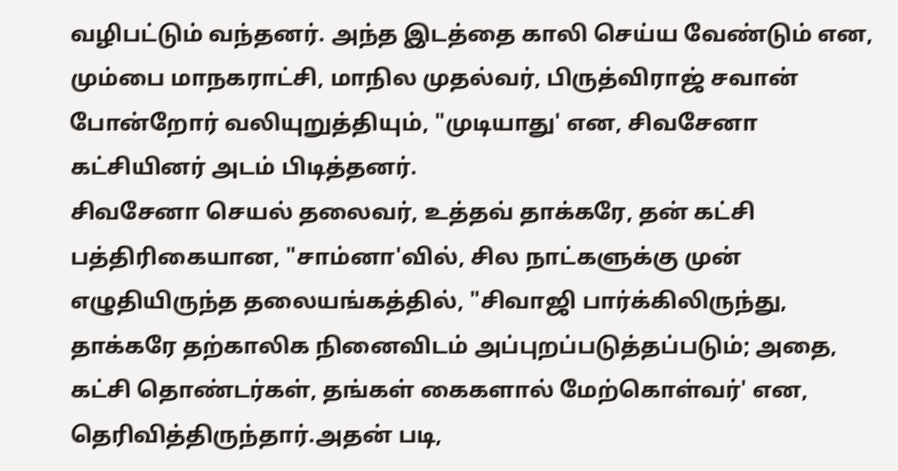வழிபட்டும் வந்தனர். அந்த இடத்தை காலி செய்ய வேண்டும் என, மும்பை மாநகராட்சி, மாநில முதல்வர், பிருத்விராஜ் சவான் போன்றோர் வலியுறுத்தியும், "முடியாது' என, சிவசேனா கட்சியினர் அடம் பிடித்தனர்.
சிவசேனா செயல் தலைவர், உத்தவ் தாக்கரே, தன் கட்சி பத்திரிகையான, "சாம்னா'வில், சில நாட்களுக்கு முன் எழுதியிருந்த தலையங்கத்தில், "சிவாஜி பார்க்கிலிருந்து, தாக்கரே தற்காலிக நினைவிடம் அப்புறப்படுத்தப்படும்; அதை, கட்சி தொண்டர்கள், தங்கள் கைகளால் மேற்கொள்வர்' என, தெரிவித்திருந்தார்.அதன் படி,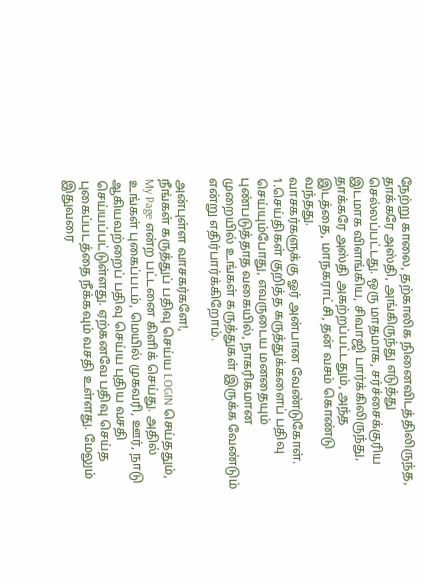நேற்று காலை, தற்காலிக நினைவிடத்திலிருந்த, தாக்கரே அஸ்தி, அங்கிருந்து எடுத்து செல்லப்பட்டது. ஒரு மாதமாக, சர்ச்சைக்குரிய இடமாக விளங்கிய, சிவாஜி பார்க்கிலிருந்து, தாக்கரே அஸ்தி அகற்றப்பட்டதும், அந்த இடத்தை, மாநகராட்சி, தன் வசம் கொண்டு வந்தது.
வாசகர்களுக்கு ஓர் அன்பான வேண்டுகோள்.
1.செய்திகள் குறித்த கருத்துக்களைப் பதிவு செய்யும்போது, எவருடைய மனதையும் புண்படுத்தாத வகையில், நாகரிகமான முறையில் உங்கள் கருத்துகள் இருக்க வேண்டும் என்று எதிர்பார்க்கிறோம்.

அன்புள்ள வாசகர்களே!,
நீங்கள் கருத்துப் பதிவு செய்ய LOGIN செய்ததும், My Page என்ற பட்டனை கிளிக் செய்து. அதில் உங்கள் புகைப்படம், மெயில் முகவரி, ஊர், நாடு ஆகியவற்றைப் பதிவு செய்ய புதிய வசதி செய்யப்பட்டுள்ளது. ஏற்கனவே பதிவு செய்த புகைப்படத்தை நீக்கவும் வசதி உள்ளது. மேலும் இதுவரை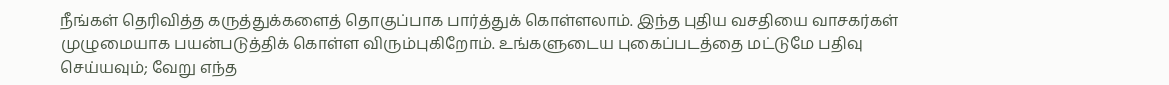நீங்கள் தெரிவித்த கருத்துக்களைத் தொகுப்பாக பார்த்துக் கொள்ளலாம். இந்த புதிய வசதியை வாசகர்கள் முழுமையாக பயன்படுத்திக் கொள்ள விரும்புகிறோம். உங்களுடைய புகைப்படத்தை மட்டுமே பதிவு செய்யவும்; வேறு எந்த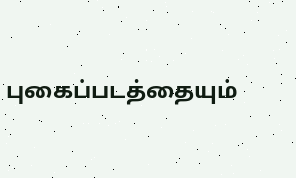புகைப்படத்தையும்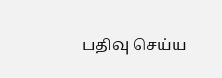பதிவு செய்ய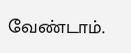வேண்டாம்.